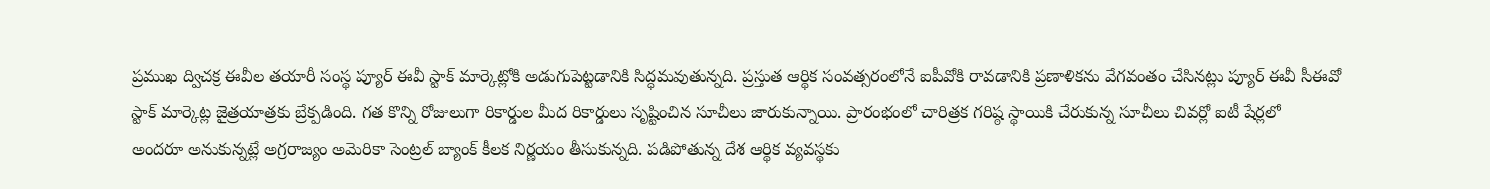ప్రముఖ ద్విచక్ర ఈవీల తయారీ సంస్థ ప్యూర్ ఈవీ స్టాక్ మార్కెట్లోకి అడుగుపెట్టడానికి సిద్ధమవుతున్నది. ప్రస్తుత ఆర్థిక సంవత్సరంలోనే ఐపీవోకి రావడానికి ప్రణాళికను వేగవంతం చేసినట్లు ప్యూర్ ఈవీ సీఈవో
స్టాక్ మార్కెట్ల జైత్రయాత్రకు బ్రేక్పడింది. గత కొన్ని రోజులుగా రికార్డుల మీద రికార్డులు సృష్టించిన సూచీలు జారుకున్నాయి. ప్రారంభంలో చారిత్రక గరిష్ఠ స్థాయికి చేరుకున్న సూచీలు చివర్లో ఐటీ షేర్లలో
అందరూ అనుకున్నట్లే అగ్రరాజ్యం అమెరికా సెంట్రల్ బ్యాంక్ కీలక నిర్ణయం తీసుకున్నది. పడిపోతున్న దేశ ఆర్థిక వ్యవస్థకు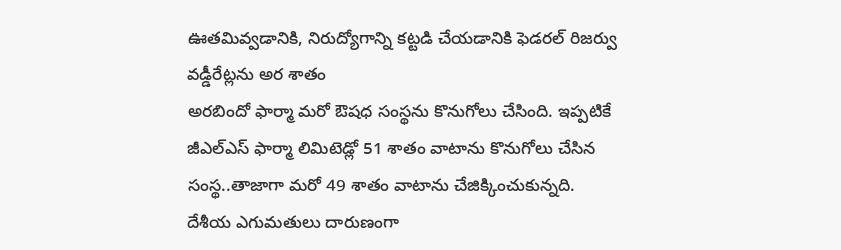ఊతమివ్వడానికి, నిరుద్యోగాన్ని కట్టడి చేయడానికి ఫెడరల్ రిజర్వు వడ్డీరేట్లను అర శాతం
అరబిందో ఫార్మా మరో ఔషధ సంస్థను కొనుగోలు చేసింది. ఇప్పటికే జీఎల్ఎస్ ఫార్మా లిమిటెడ్లో 51 శాతం వాటాను కొనుగోలు చేసిన సంస్థ..తాజాగా మరో 49 శాతం వాటాను చేజిక్కించుకున్నది.
దేశీయ ఎగుమతులు దారుణంగా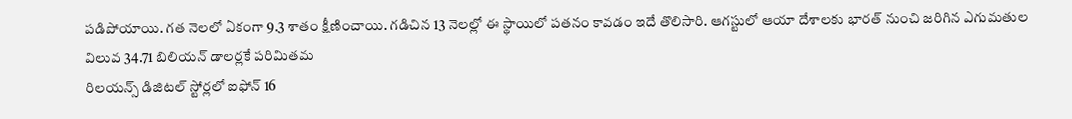పడిపోయాయి. గత నెలలో ఏకంగా 9.3 శాతం క్షీణించాయి. గడిచిన 13 నెలల్లో ఈ స్థాయిలో పతనం కావడం ఇదే తొలిసారి. ఆగస్టులో ఆయా దేశాలకు భారత్ నుంచి జరిగిన ఎగుమతుల విలువ 34.71 బిలియన్ డాలర్లకే పరిమితమ
రిలయన్స్ డిజిటల్ స్టోర్లలో ఐఫోన్ 16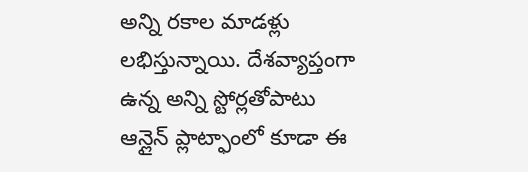అన్ని రకాల మాడళ్లు లభిస్తున్నాయి. దేశవ్యాప్తంగా ఉన్న అన్ని స్టోర్లతోపాటు ఆన్లైన్ ప్లాట్ఫాంలో కూడా ఈ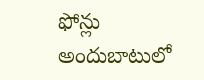ఫోన్లు అందుబాటులో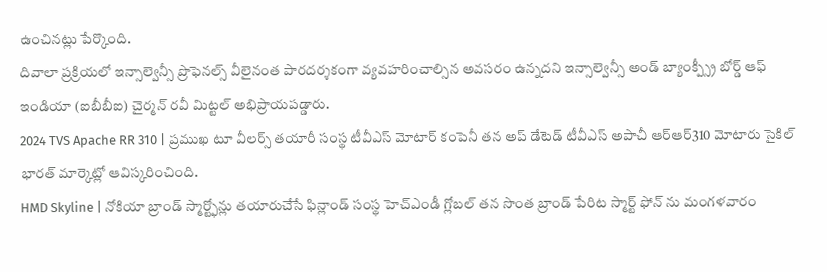ఉంచినట్లు పేర్కొంది.
దివాలా ప్రక్రియలో ఇన్సాల్వెన్సీ ప్రొఫెనల్స్ వీలైనంత పారదర్శకంగా వ్యవహరించాల్సిన అవసరం ఉన్నదని ఇన్సాల్వెన్సీ అండ్ బ్యాంక్ప్స్రీ బోర్డ్ ఆఫ్ ఇండియా (ఐబీబీఐ) చైర్మన్ రవీ మిట్టల్ అభిప్రాయపడ్డారు.
2024 TVS Apache RR 310 | ప్రముఖ టూ వీలర్స్ తయారీ సంస్థ టీవీఎస్ మోటార్ కంపెనీ తన అప్ డేటెడ్ టీవీఎస్ అపాచీ ఆర్ఆర్310 మోటారు సైకిల్ భారత్ మార్కెట్లో ఆవిస్కరించింది.
HMD Skyline | నోకియా బ్రాండ్ స్మార్ట్ఫోన్లు తయారుచేసే ఫిన్లాండ్ సంస్థ హెచ్ఎండీ గ్లోబల్ తన సొంత బ్రాండ్ పేరిట స్మార్ట్ ఫోన్ ను మంగళవారం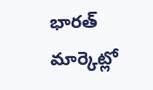భారత్ మార్కెట్లో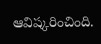ఆవిష్కరించింది.